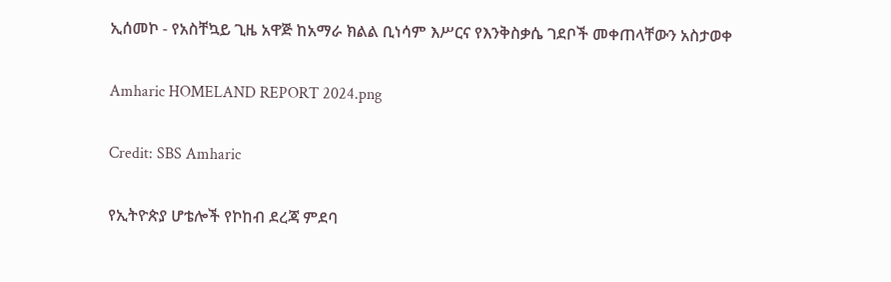ኢሰመኮ - የአስቸኳይ ጊዜ አዋጅ ከአማራ ክልል ቢነሳም እሥርና የእንቅስቃሴ ገደቦች መቀጠላቸውን አስታወቀ

Amharic HOMELAND REPORT 2024.png

Credit: SBS Amharic

የኢትዮጵያ ሆቴሎች የኮከብ ደረጃ ምደባ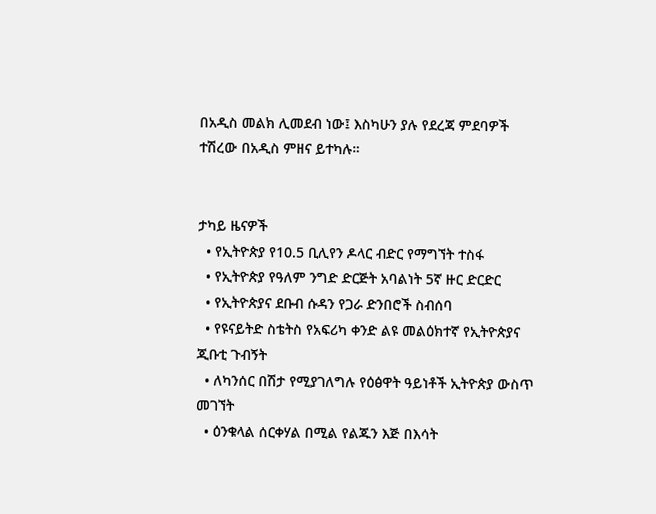በአዲስ መልክ ሊመደብ ነው፤ እስካሁን ያሉ የደረጃ ምደባዎች ተሽረው በአዲስ ምዘና ይተካሉ።


ታካይ ዜናዎች
  • የኢትዮጵያ የ10.5 ቢሊየን ዶላር ብድር የማግኘት ተስፋ
  • የኢትዮጵያ የዓለም ንግድ ድርጅት አባልነት 5ኛ ዙር ድርድር
  • የኢትዮጵያና ደቡብ ሱዳን የጋራ ድንበሮች ስብሰባ
  • የዩናይትድ ስቴትስ የአፍሪካ ቀንድ ልዩ መልዕክተኛ የኢትዮጵያና ጂቡቲ ጉብኝት
  • ለካንሰር በሽታ የሚያገለግሉ የዕፅዋት ዓይነቶች ኢትዮጵያ ውስጥ መገኘት
  • ዕንቁላል ሰርቀሃል በሚል የልጁን እጅ በእሳት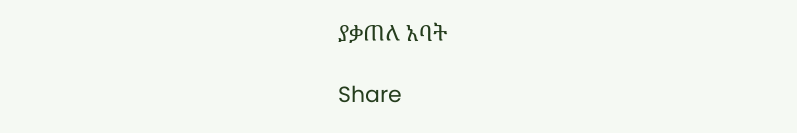ያቃጠለ አባት

Share